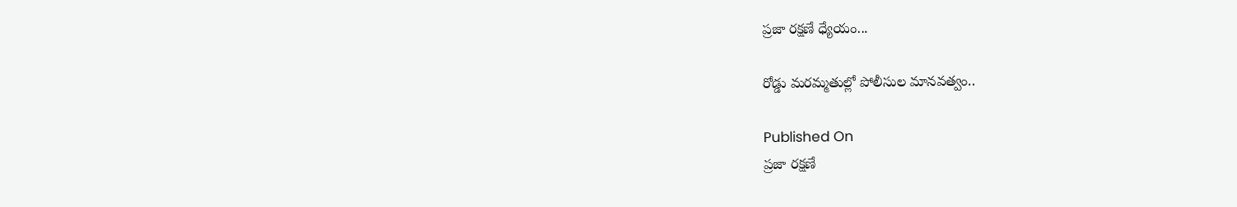ప్రజా రక్షణే ధ్యేయం...

రోడ్డు మరమ్మతుల్లో పోలీసుల మానవత్వం..

Published On
ప్రజా రక్షణే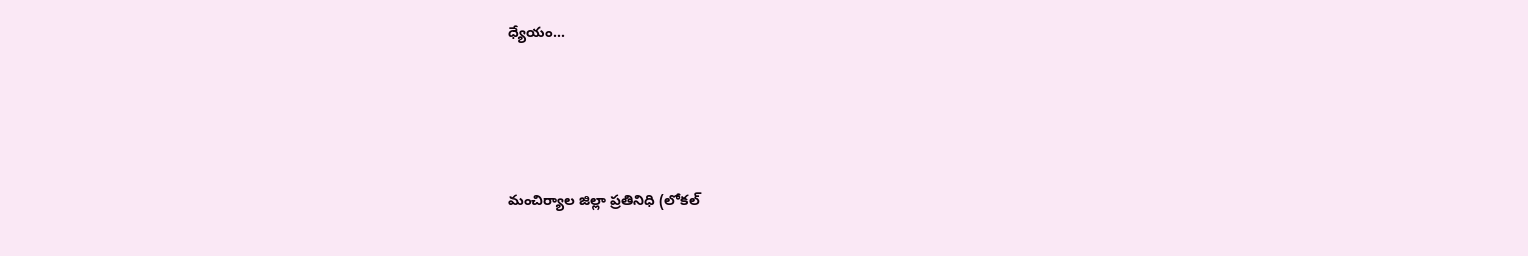ధ్యేయం...





మంచిర్యాల జిల్లా ప్రతినిధి (లోకల్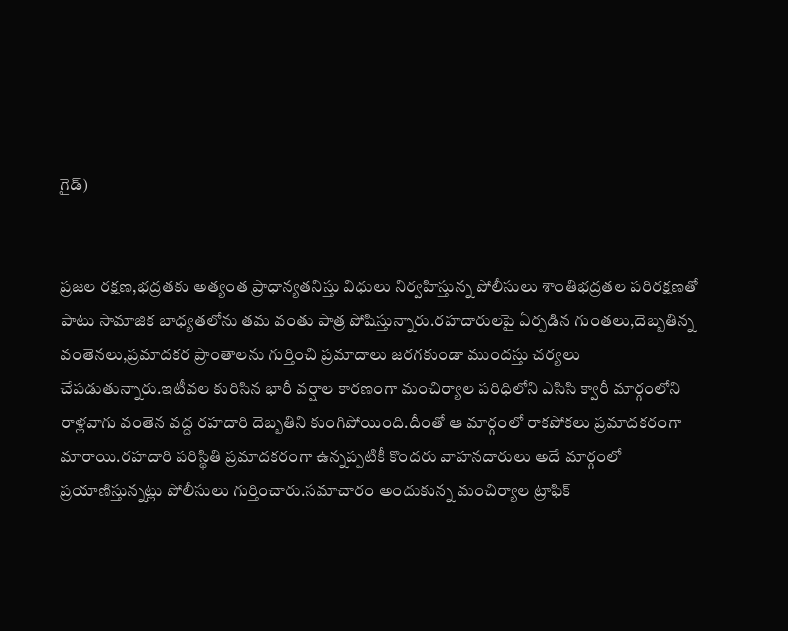గైడ్)


ప్రజల రక్షణ,భద్రతకు అత్యంత ప్రాధాన్యతనిస్తు విధులు నిర్వహిస్తున్న పోలీసులు శాంతిభద్రతల పరిరక్షణతో పాటు సామాజిక బాధ్యతలోను తమ వంతు పాత్ర పోషిస్తున్నారు.రహదారులపై ఏర్పడిన గుంతలు,దెబ్బతిన్న వంతెనలు,ప్రమాదకర ప్రాంతాలను గుర్తించి ప్రమాదాలు జరగకుండా ముందస్తు చర్యలు చేపడుతున్నారు.ఇటీవల కురిసిన భారీ వర్షాల కారణంగా మంచిర్యాల పరిధిలోని ఎసిసి క్వారీ మార్గంలోని రాళ్లవాగు వంతెన వద్ద రహదారి దెబ్బతిని కుంగిపోయింది.దీంతో ఆ మార్గంలో రాకపోకలు ప్రమాదకరంగా మారాయి.రహదారి పరిస్థితి ప్రమాదకరంగా ఉన్నప్పటికీ కొందరు వాహనదారులు అదే మార్గంలో ప్రయాణిస్తున్నట్లు పోలీసులు గుర్తించారు.సమాచారం అందుకున్న మంచిర్యాల ట్రాఫిక్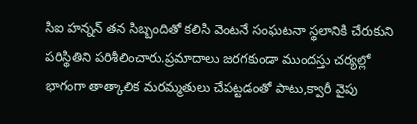సిఐ హన్నన్ తన సిబ్బందితో కలిసి వెంటనే సంఘటనా స్థలానికి చేరుకుని పరిస్థితిని పరిశీలించారు.ప్రమాదాలు జరగకుండా ముందస్తు చర్యల్లో భాగంగా తాత్కాలిక మరమ్మతులు చేపట్టడంతో పాటు,క్వారీ వైపు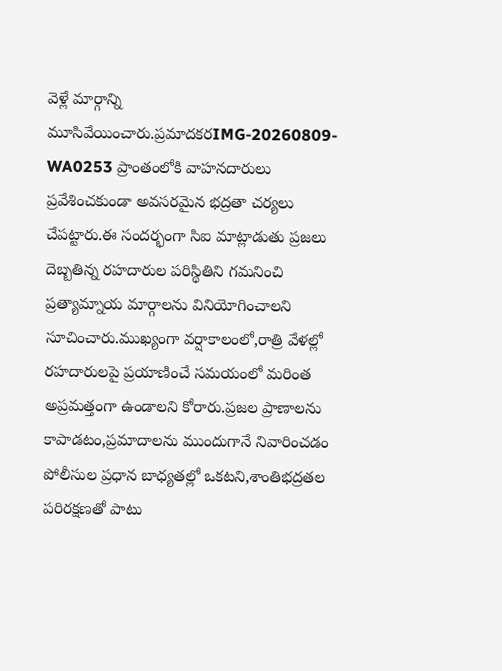వెళ్లే మార్గాన్ని మూసివేయించారు.ప్రమాదకరIMG-20260809-WA0253 ప్రాంతంలోకి వాహనదారులు ప్రవేశించకుండా అవసరమైన భద్రతా చర్యలు చేపట్టారు.ఈ సందర్భంగా సిఐ మాట్లాడుతు ప్రజలు దెబ్బతిన్న రహదారుల పరిస్థితిని గమనించి ప్రత్యామ్నాయ మార్గాలను వినియోగించాలని సూచించారు.ముఖ్యంగా వర్షాకాలంలో,రాత్రి వేళల్లో రహదారులపై ప్రయాణించే సమయంలో మరింత అప్రమత్తంగా ఉండాలని కోరారు.ప్రజల ప్రాణాలను కాపాడటం,ప్రమాదాలను ముందుగానే నివారించడం పోలీసుల ప్రధాన బాధ్యతల్లో ఒకటని,శాంతిభద్రతల పరిరక్షణతో పాటు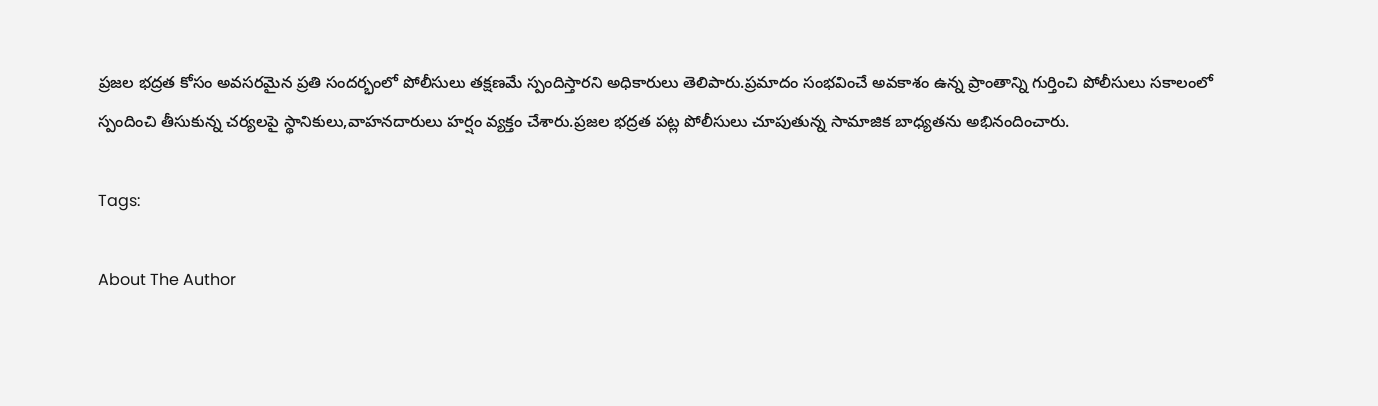ప్రజల భద్రత కోసం అవసరమైన ప్రతి సందర్భంలో పోలీసులు తక్షణమే స్పందిస్తారని అధికారులు తెలిపారు.ప్రమాదం సంభవించే అవకాశం ఉన్న ప్రాంతాన్ని గుర్తించి పోలీసులు సకాలంలో స్పందించి తీసుకున్న చర్యలపై స్థానికులు,వాహనదారులు హర్షం వ్యక్తం చేశారు.ప్రజల భద్రత పట్ల పోలీసులు చూపుతున్న సామాజిక బాధ్యతను అభినందించారు.

Tags:

About The Author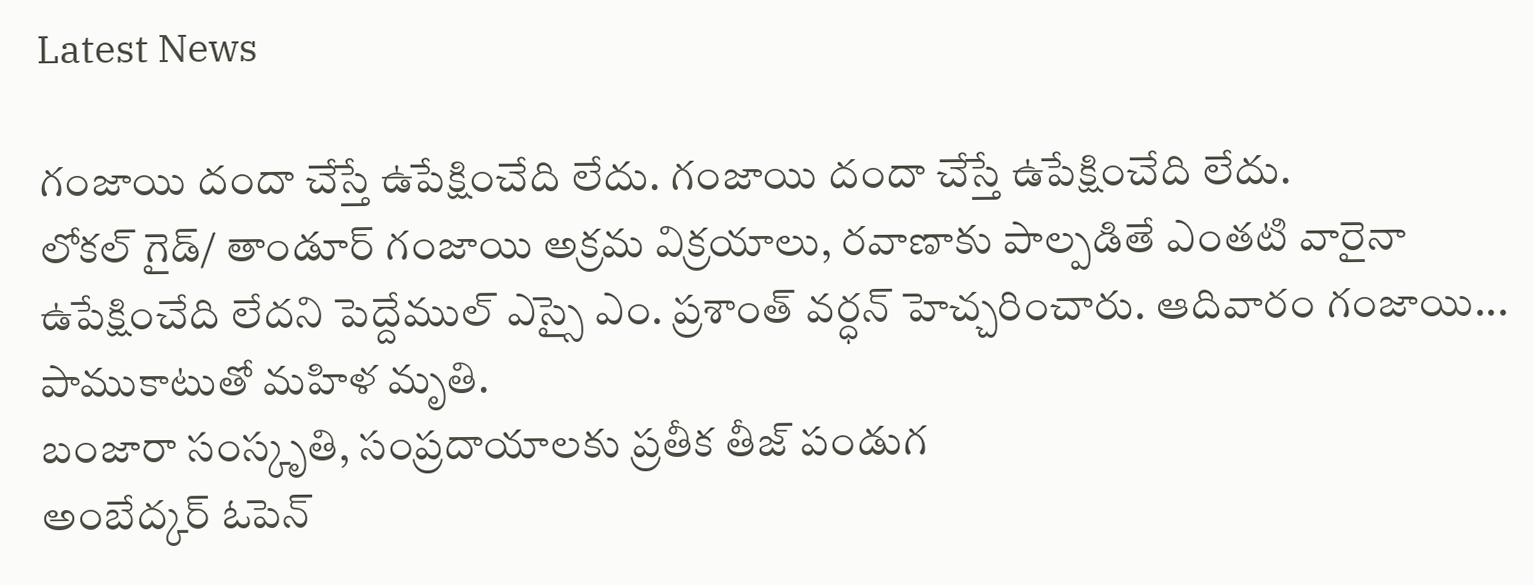Latest News

గంజాయి దందా చేస్తే ఉపేక్షించేది లేదు. గంజాయి దందా చేస్తే ఉపేక్షించేది లేదు.
లోకల్ గైడ్/ తాండూర్ గంజాయి అక్రమ విక్రయాలు, రవాణాకు పాల్పడితే ఎంతటి వారైనా ఉపేక్షించేది లేదని పెద్దేముల్ ఎస్సై ఎం. ప్రశాంత్ వర్ధన్ హెచ్చరించారు. ఆదివారం గంజాయి...
పాముకాటుతో మహిళ మృతి.
బంజారా సంస్కృతి, సంప్రదాయాలకు ప్రతీక తీజ్ పండుగ
అంబేద్కర్ ఓపెన్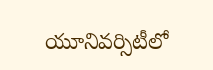యూనివర్సిటీలో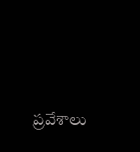ప్రవేశాలు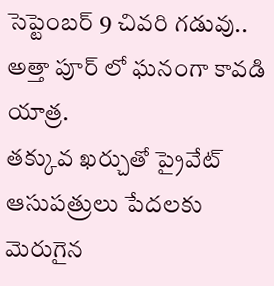సెప్టెంబర్ 9 చివరి గడువు..
అత్తా పూర్ లో ఘనంగా కావడి యాత్ర.
తక్కువ ఖర్చుతో ప్రైవేట్ ఆసుపత్రులు పేదలకు మెరుగైన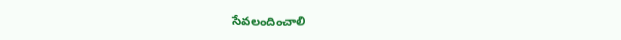సేవలందించాలి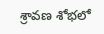శ్రావణ శోభలో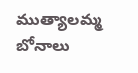ముత్యాలమ్మ బోనాలు